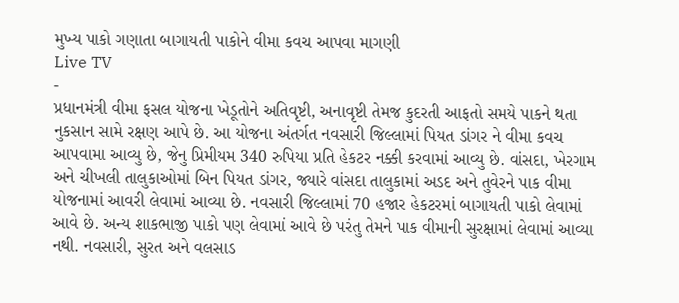મુખ્ય પાકો ગણાતા બાગાયતી પાકોને વીમા કવચ આપવા માગણી
Live TV
-
પ્રધાનમંત્રી વીમા ફસલ યોજના ખેડૂતોને અતિવૃષ્ટી, અનાવૃષ્ટી તેમજ કુદરતી આફતો સમયે પાકને થતા નુકસાન સામે રક્ષણ આપે છે. આ યોજના અંતર્ગત નવસારી જિલ્લામાં પિયત ડાંગર ને વીમા કવચ આપવામા આવ્યુ છે, જેનુ પ્રિમીયમ 340 રુપિયા પ્રતિ હેકટર નક્કી કરવામાં આવ્યુ છે. વાંસદા, ખેરગામ અને ચીખલી તાલુકાઓમાં બિન પિયત ડાંગર, જ્યારે વાંસદા તાલુકામાં અડદ અને તુવેરને પાક વીમા યોજનામાં આવરી લેવામાં આવ્યા છે. નવસારી જિલ્લામાં 70 હજાર હેકટરમાં બાગાયતી પાકો લેવામાં આવે છે. અન્ય શાકભાજી પાકો પણ લેવામાં આવે છે પરંતુ તેમને પાક વીમાની સુરક્ષામાં લેવામાં આવ્યા નથી. નવસારી, સુરત અને વલસાડ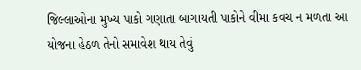જિલ્લાઓના મુખ્ય પાકો ગણાતા બાગાયતી પાકોને વીમા કવચ ન મળતા આ યોજના હેઠળ તેનો સમાવેશ થાય તેવું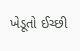ખેડૂતો ઈચ્છી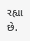રહ્યા છે.